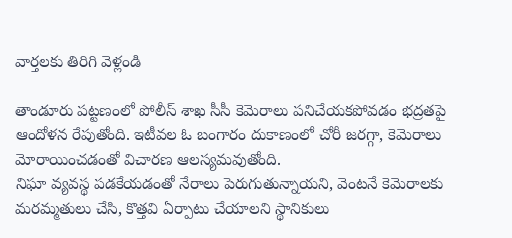వార్తలకు తిరిగి వెళ్లండి

తాండూరు పట్టణంలో పోలీస్ శాఖ సీసీ కెమెరాలు పనిచేయకపోవడం భద్రతపై ఆందోళన రేపుతోంది. ఇటీవల ఓ బంగారం దుకాణంలో చోరీ జరగ్గా, కెమెరాలు మోరాయించడంతో విచారణ ఆలస్యమవుతోంది.
నిఘా వ్యవస్థ పడకేయడంతో నేరాలు పెరుగుతున్నాయని, వెంటనే కెమెరాలకు మరమ్మతులు చేసి, కొత్తవి ఏర్పాటు చేయాలని స్థానికులు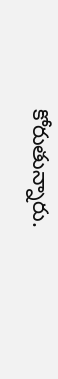కోరుతున్నారు.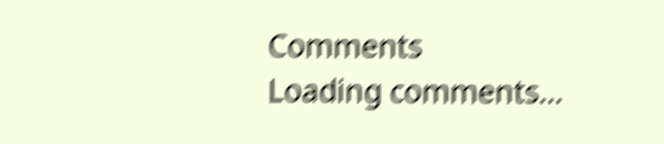Comments
Loading comments...